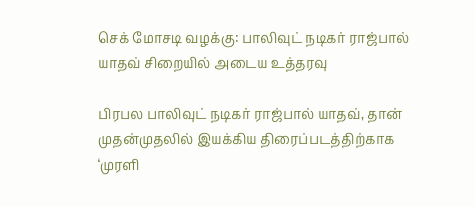செக் மோசடி வழக்கு: பாலிவுட் நடிகர் ராஜ்பால் யாதவ் சிறையில் அடைய உத்தரவு

பிரபல பாலிவுட் நடிகர் ராஜ்பால் யாதவ், தான் முதன்முதலில் இயக்கிய திரைப்படத்திற்காக ‘முரளி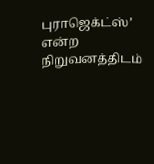புராஜெக்ட்ஸ்’ என்ற நிறுவனத்திடம்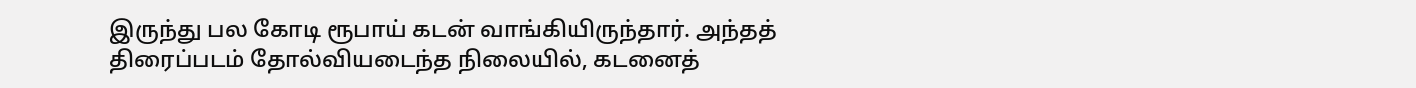இருந்து பல கோடி ரூபாய் கடன் வாங்கியிருந்தார். அந்தத் திரைப்படம் தோல்வியடைந்த நிலையில், கடனைத்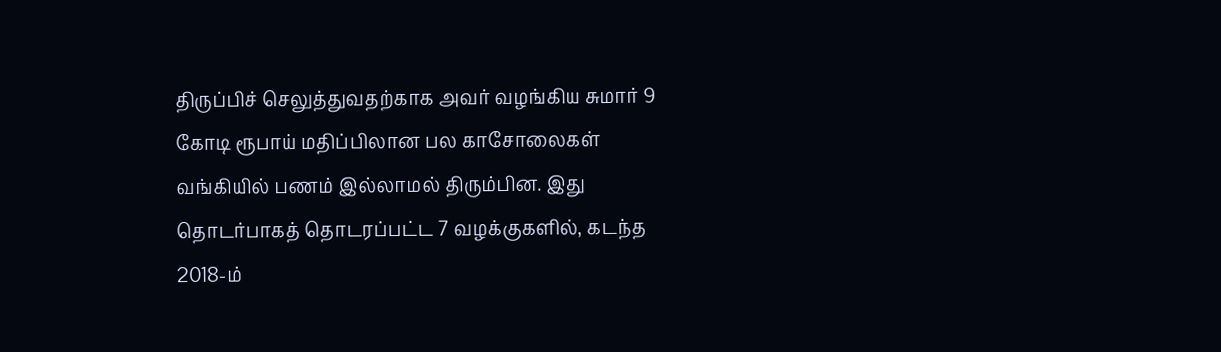திருப்பிச் செலுத்துவதற்காக அவர் வழங்கிய சுமார் 9 கோடி ரூபாய் மதிப்பிலான பல காசோலைகள் வங்கியில் பணம் இல்லாமல் திரும்பின. இது தொடர்பாகத் தொடரப்பட்ட 7 வழக்குகளில், கடந்த 2018-ம்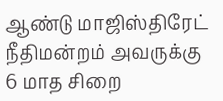ஆண்டு மாஜிஸ்திரேட் நீதிமன்றம் அவருக்கு 6 மாத சிறை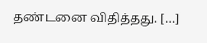தண்டனை விதித்தது. […]